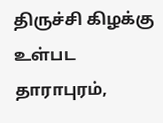திருச்சி கிழக்கு உள்பட தாராபுரம்,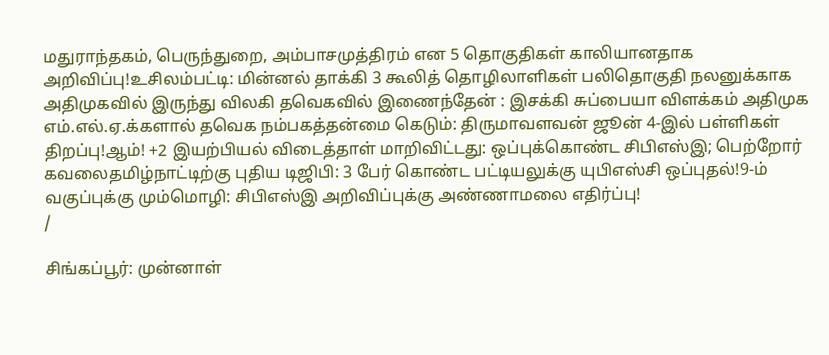மதுராந்தகம், பெருந்துறை, அம்பாசமுத்திரம் என 5 தொகுதிகள் காலியானதாக அறிவிப்பு!உசிலம்பட்டி: மின்னல் தாக்கி 3 கூலித் தொழிலாளிகள் பலிதொகுதி நலனுக்காக அதிமுகவில் இருந்து விலகி தவெகவில் இணைந்தேன் : இசக்கி சுப்பையா விளக்கம் அதிமுக எம்.எல்.ஏ.க்களால் தவெக நம்பகத்தன்மை கெடும்: திருமாவளவன் ஜூன் 4-இல் பள்ளிகள் திறப்பு!ஆம்! +2 இயற்பியல் விடைத்தாள் மாறிவிட்டது: ஒப்புக்கொண்ட சிபிஎஸ்இ; பெற்றோர் கவலைதமிழ்நாட்டிற்கு புதிய டிஜிபி: 3 பேர் கொண்ட பட்டியலுக்கு யுபிஎஸ்சி ஒப்புதல்!9-ம் வகுப்புக்கு மும்மொழி: சிபிஎஸ்இ அறிவிப்புக்கு அண்ணாமலை எதிர்ப்பு!
/

சிங்கப்பூர்: முன்னாள்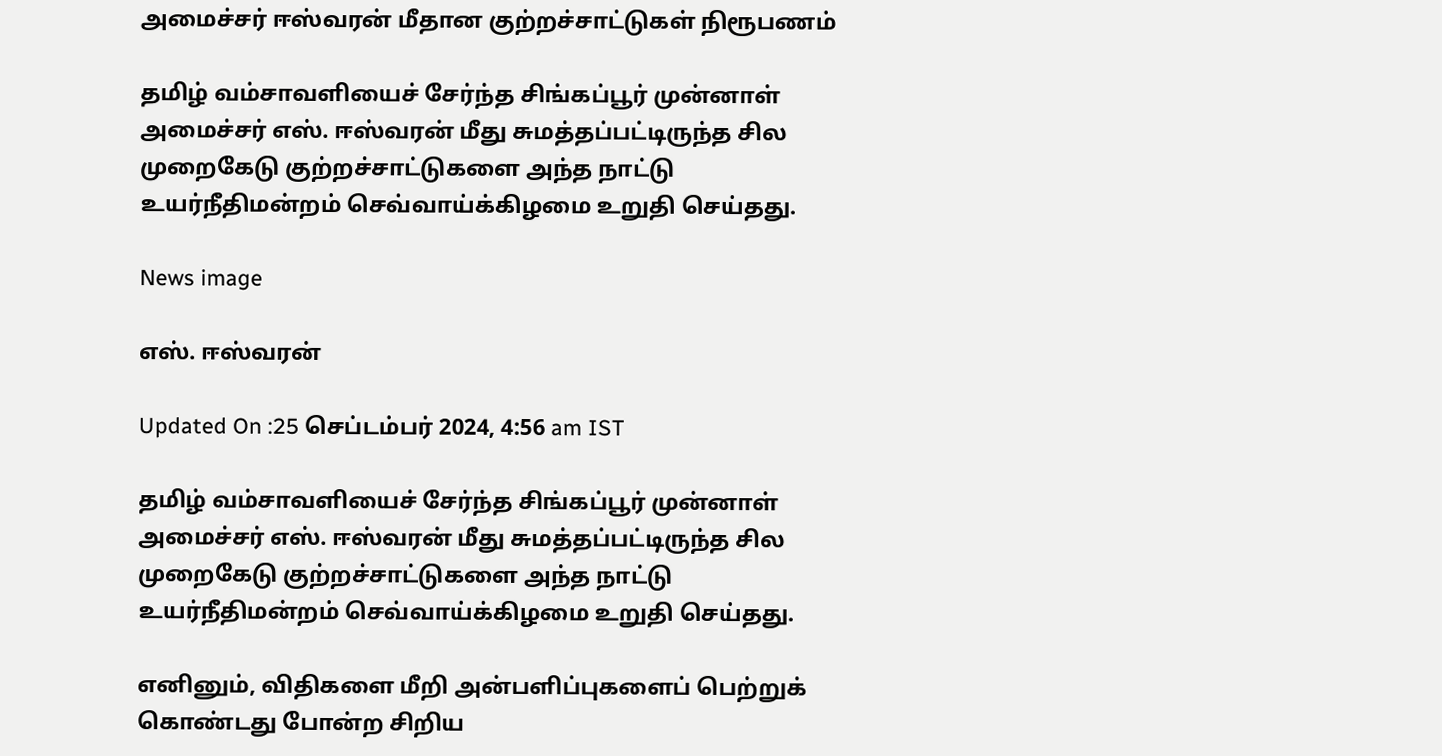அமைச்சர் ஈஸ்வரன் மீதான குற்றச்சாட்டுகள் நிரூபணம்

தமிழ் வம்சாவளியைச் சேர்ந்த சிங்கப்பூர் முன்னாள் அமைச்சர் எஸ். ஈஸ்வரன் மீது சுமத்தப்பட்டிருந்த சில முறைகேடு குற்றச்சாட்டுகளை அந்த நாட்டு உயர்நீதிமன்றம் செவ்வாய்க்கிழமை உறுதி செய்தது.

News image

எஸ். ஈஸ்வரன்

Updated On :25 செப்டம்பர் 2024, 4:56 am IST

தமிழ் வம்சாவளியைச் சேர்ந்த சிங்கப்பூர் முன்னாள் அமைச்சர் எஸ். ஈஸ்வரன் மீது சுமத்தப்பட்டிருந்த சில முறைகேடு குற்றச்சாட்டுகளை அந்த நாட்டு உயர்நீதிமன்றம் செவ்வாய்க்கிழமை உறுதி செய்தது.

எனினும், விதிகளை மீறி அன்பளிப்புகளைப் பெற்றுக் கொண்டது போன்ற சிறிய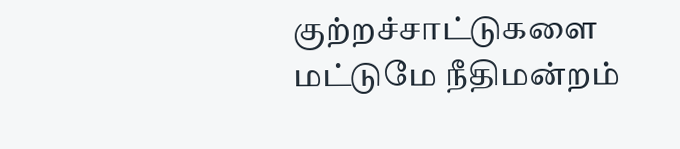குற்றச்சாட்டுகளை மட்டுமே நீதிமன்றம்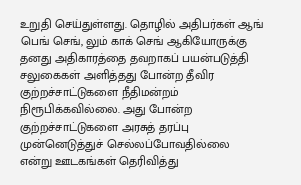உறுதி செய்துள்ளது. தொழில் அதிபர்கள் ஆங் பெங் செங், லும் காக் செங் ஆகியோருக்கு தனது அதிகாரத்தை தவறாகப் பயன்படுத்தி சலுகைகள் அளித்தது போன்ற தீவிர குற்றச்சாட்டுகளை நீதிமன்றம் நிரூபிக்கவில்லை. அது போன்ற குற்றச்சாட்டுகளை அரசுத் தரப்பு முன்னெடுத்துச் செல்லப்போவதில்லை என்று ஊடகங்கள் தெரிவித்து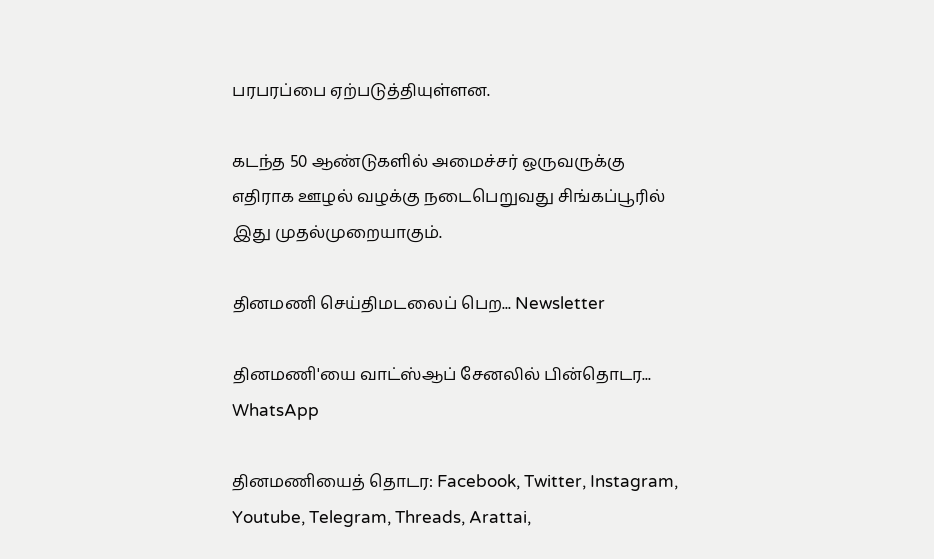பரபரப்பை ஏற்படுத்தியுள்ளன.

கடந்த 50 ஆண்டுகளில் அமைச்சர் ஒருவருக்கு எதிராக ஊழல் வழக்கு நடைபெறுவது சிங்கப்பூரில் இது முதல்முறையாகும்.

தினமணி செய்திமடலைப் பெற... Newsletter

தினமணி'யை வாட்ஸ்ஆப் சேனலில் பின்தொடர... WhatsApp

தினமணியைத் தொடர: Facebook, Twitter, Instagram, Youtube, Telegram, Threads, Arattai,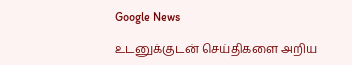Google News

உடனுக்குடன் செய்திகளை அறிய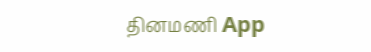தினமணி App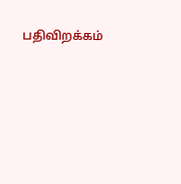பதிவிறக்கம்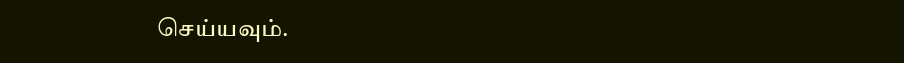செய்யவும்.